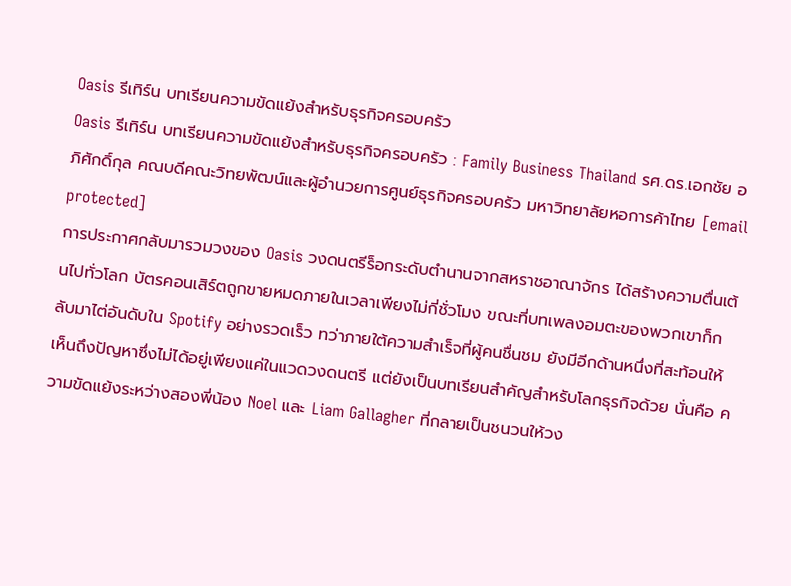Oasis รีเทิร์น บทเรียนความขัดแย้งสำหรับธุรกิจครอบครัว
Oasis รีเทิร์น บทเรียนความขัดแย้งสำหรับธุรกิจครอบครัว : Family Business Thailand รศ.ดร.เอกชัย อภิศักดิ์กุล คณบดีคณะวิทยพัฒน์และผู้อำนวยการศูนย์ธุรกิจครอบครัว มหาวิทยาลัยหอการค้าไทย [email protected]
การประกาศกลับมารวมวงของ Oasis วงดนตรีร็อกระดับตำนานจากสหราชอาณาจักร ได้สร้างความตื่นเต้นไปทั่วโลก บัตรคอนเสิร์ตถูกขายหมดภายในเวลาเพียงไม่กี่ชั่วโมง ขณะที่บทเพลงอมตะของพวกเขาก็กลับมาไต่อันดับใน Spotify อย่างรวดเร็ว ทว่าภายใต้ความสำเร็จที่ผู้คนชื่นชม ยังมีอีกด้านหนึ่งที่สะท้อนให้เห็นถึงปัญหาซึ่งไม่ได้อยู่เพียงแค่ในแวดวงดนตรี แต่ยังเป็นบทเรียนสำคัญสำหรับโลกธุรกิจด้วย นั่นคือ ความขัดแย้งระหว่างสองพี่น้อง Noel และ Liam Gallagher ที่กลายเป็นชนวนให้วง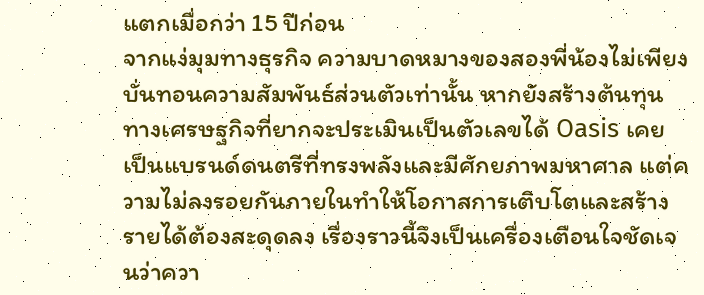แตกเมื่อกว่า 15 ปีก่อน
จากแง่มุมทางธุรกิจ ความบาดหมางของสองพี่น้องไม่เพียงบั่นทอนความสัมพันธ์ส่วนตัวเท่านั้น หากยังสร้างต้นทุนทางเศรษฐกิจที่ยากจะประเมินเป็นตัวเลขได้ Oasis เคยเป็นแบรนด์ดนตรีที่ทรงพลังและมีศักยภาพมหาศาล แต่ความไม่ลงรอยกันภายในทำให้โอกาสการเติบโตและสร้างรายได้ต้องสะดุดลง เรื่องราวนี้จึงเป็นเครื่องเตือนใจชัดเจนว่าควา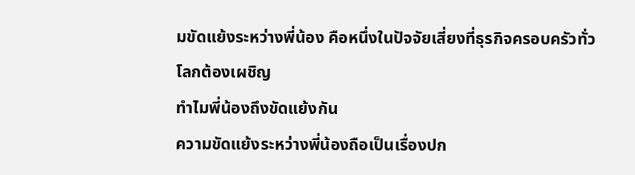มขัดแย้งระหว่างพี่น้อง คือหนึ่งในปัจจัยเสี่ยงที่ธุรกิจครอบครัวทั่วโลกต้องเผชิญ
ทำไมพี่น้องถึงขัดแย้งกัน
ความขัดแย้งระหว่างพี่น้องถือเป็นเรื่องปก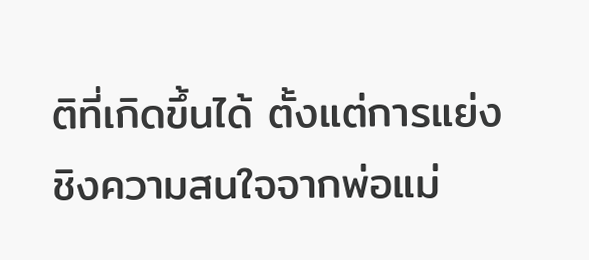ติที่เกิดขึ้นได้ ตั้งแต่การแย่งชิงความสนใจจากพ่อแม่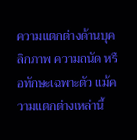ความแตกต่างด้านบุคลิกภาพ ความถนัด หรือทักษะเฉพาะตัว แม้ความแตกต่างเหล่านี้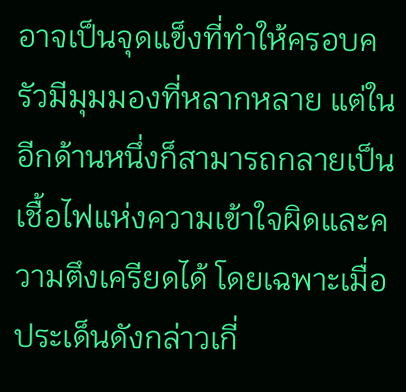อาจเป็นจุดแข็งที่ทำให้ครอบครัวมีมุมมองที่หลากหลาย แต่ในอีกด้านหนึ่งก็สามารถกลายเป็นเชื้อไฟแห่งความเข้าใจผิดและความตึงเครียดได้ โดยเฉพาะเมื่อประเด็นดังกล่าวเกี่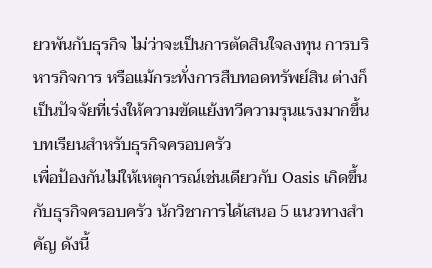ยวพันกับธุรกิจ ไม่ว่าจะเป็นการตัดสินใจลงทุน การบริหารกิจการ หรือแม้กระทั่งการสืบทอดทรัพย์สิน ต่างก็เป็นปัจจัยที่เร่งให้ความขัดแย้งทวีความรุนแรงมากขึ้น
บทเรียนสำหรับธุรกิจครอบครัว
เพื่อป้องกันไม่ให้เหตุการณ์เช่นเดียวกับ Oasis เกิดขึ้นกับธุรกิจครอบครัว นักวิชาการได้เสนอ 5 แนวทางสำคัญ ดังนี้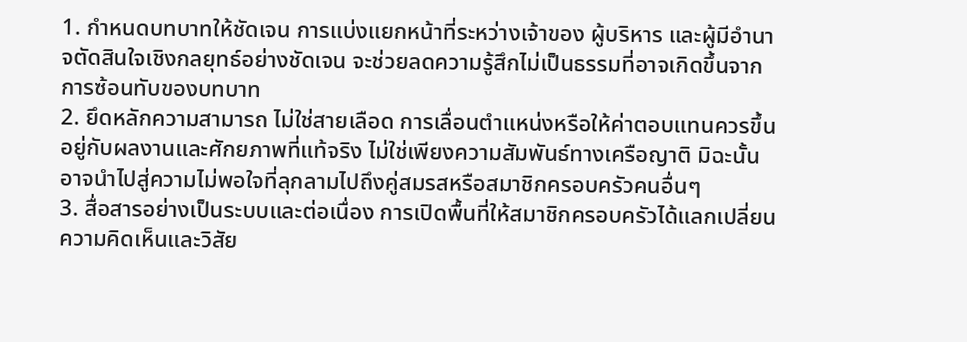1. กำหนดบทบาทให้ชัดเจน การแบ่งแยกหน้าที่ระหว่างเจ้าของ ผู้บริหาร และผู้มีอำนาจตัดสินใจเชิงกลยุทธ์อย่างชัดเจน จะช่วยลดความรู้สึกไม่เป็นธรรมที่อาจเกิดขึ้นจากการซ้อนทับของบทบาท
2. ยึดหลักความสามารถ ไม่ใช่สายเลือด การเลื่อนตำแหน่งหรือให้ค่าตอบแทนควรขึ้นอยู่กับผลงานและศักยภาพที่แท้จริง ไม่ใช่เพียงความสัมพันธ์ทางเครือญาติ มิฉะนั้นอาจนำไปสู่ความไม่พอใจที่ลุกลามไปถึงคู่สมรสหรือสมาชิกครอบครัวคนอื่นๆ
3. สื่อสารอย่างเป็นระบบและต่อเนื่อง การเปิดพื้นที่ให้สมาชิกครอบครัวได้แลกเปลี่ยนความคิดเห็นและวิสัย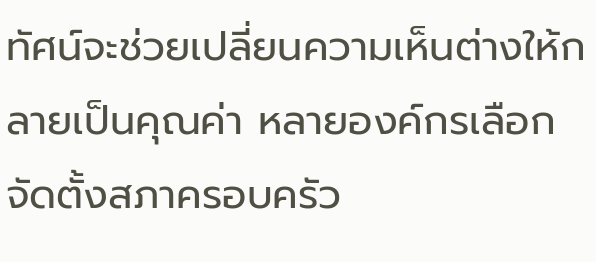ทัศน์จะช่วยเปลี่ยนความเห็นต่างให้กลายเป็นคุณค่า หลายองค์กรเลือกจัดตั้งสภาครอบครัว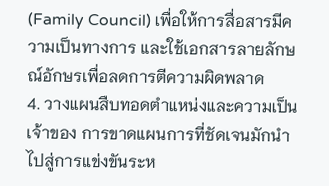(Family Council) เพื่อให้การสื่อสารมีความเป็นทางการ และใช้เอกสารลายลักษณ์อักษรเพื่อลดการตีความผิดพลาด
4. วางแผนสืบทอดตำแหน่งและความเป็นเจ้าของ การขาดแผนการที่ชัดเจนมักนำไปสู่การแข่งขันระห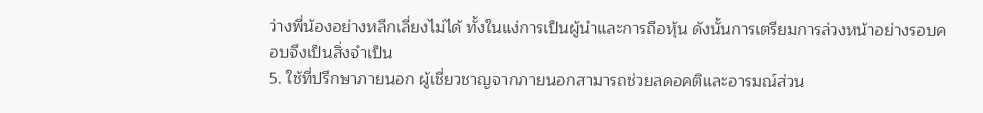ว่างพี่น้องอย่างหลีกเลี่ยงไม่ได้ ทั้งในแง่การเป็นผู้นำและการถือหุ้น ดังนั้นการเตรียมการล่วงหน้าอย่างรอบคอบจึงเป็นสิ่งจำเป็น
5. ใช้ที่ปรึกษาภายนอก ผู้เชี่ยวชาญจากภายนอกสามารถช่วยลดอคติและอารมณ์ส่วน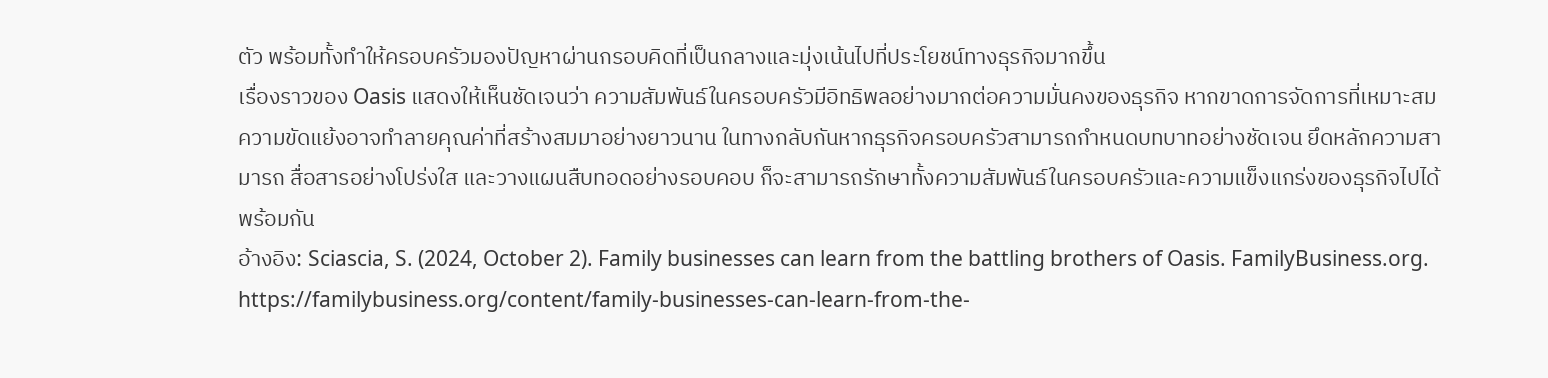ตัว พร้อมทั้งทำให้ครอบครัวมองปัญหาผ่านกรอบคิดที่เป็นกลางและมุ่งเน้นไปที่ประโยชน์ทางธุรกิจมากขึ้น
เรื่องราวของ Oasis แสดงให้เห็นชัดเจนว่า ความสัมพันธ์ในครอบครัวมีอิทธิพลอย่างมากต่อความมั่นคงของธุรกิจ หากขาดการจัดการที่เหมาะสม ความขัดแย้งอาจทำลายคุณค่าที่สร้างสมมาอย่างยาวนาน ในทางกลับกันหากธุรกิจครอบครัวสามารถกำหนดบทบาทอย่างชัดเจน ยึดหลักความสามารถ สื่อสารอย่างโปร่งใส และวางแผนสืบทอดอย่างรอบคอบ ก็จะสามารถรักษาทั้งความสัมพันธ์ในครอบครัวและความแข็งแกร่งของธุรกิจไปได้พร้อมกัน
อ้างอิง: Sciascia, S. (2024, October 2). Family businesses can learn from the battling brothers of Oasis. FamilyBusiness.org. https://familybusiness.org/content/family-businesses-can-learn-from-the-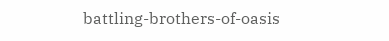battling-brothers-of-oasis